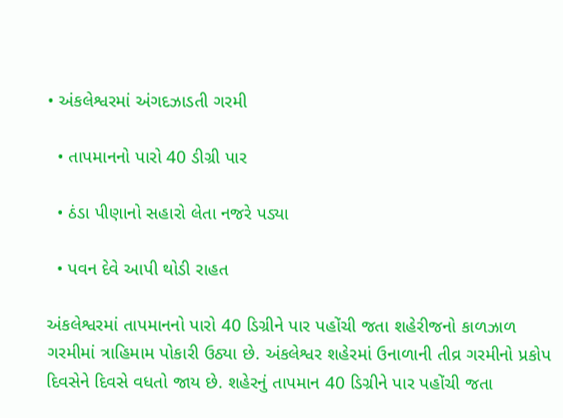• અંકલેશ્વરમાં અંગદઝાડતી ગરમી

  • તાપમાનનો પારો 40 ડીગ્રી પાર

  • ઠંડા પીણાનો સહારો લેતા નજરે પડ્યા

  • પવન દેવે આપી થોડી રાહત

અંકલેશ્વરમાં તાપમાનનો પારો 40 ડિગ્રીને પાર પહોંચી જતા શહેરીજનો કાળઝાળ ગરમીમાં ત્રાહિમામ પોકારી ઉઠ્યા છે. અંકલેશ્વર શહેરમાં ઉનાળાની તીવ્ર ગરમીનો પ્રકોપ દિવસેને દિવસે વધતો જાય છે. શહેરનું તાપમાન 40 ડિગ્રીને પાર પહોંચી જતા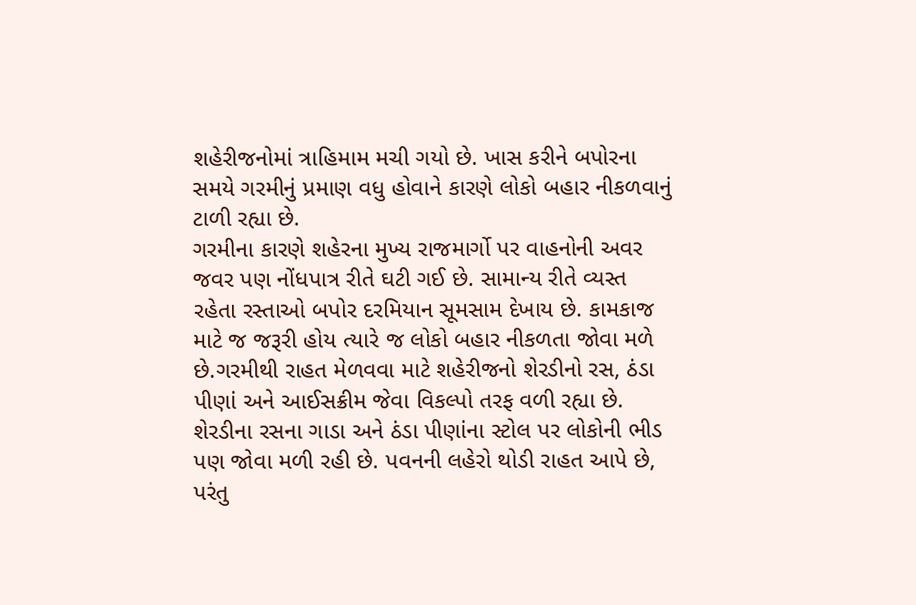શહેરીજનોમાં ત્રાહિમામ મચી ગયો છે. ખાસ કરીને બપોરના સમયે ગરમીનું પ્રમાણ વધુ હોવાને કારણે લોકો બહાર નીકળવાનું ટાળી રહ્યા છે.
ગરમીના કારણે શહેરના મુખ્ય રાજમાર્ગો પર વાહનોની અવર જવર પણ નોંધપાત્ર રીતે ઘટી ગઈ છે. સામાન્ય રીતે વ્યસ્ત રહેતા રસ્તાઓ બપોર દરમિયાન સૂમસામ દેખાય છે. કામકાજ માટે જ જરૂરી હોય ત્યારે જ લોકો બહાર નીકળતા જોવા મળે છે.ગરમીથી રાહત મેળવવા માટે શહેરીજનો શેરડીનો રસ, ઠંડા પીણાં અને આઈસક્રીમ જેવા વિકલ્પો તરફ વળી રહ્યા છે.
શેરડીના રસના ગાડા અને ઠંડા પીણાંના સ્ટોલ પર લોકોની ભીડ પણ જોવા મળી રહી છે. પવનની લહેરો થોડી રાહત આપે છે, પરંતુ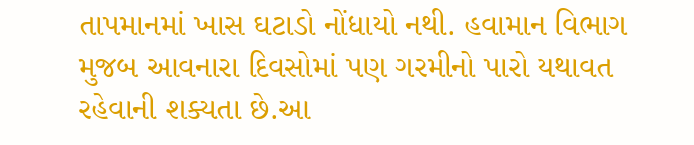તાપમાનમાં ખાસ ઘટાડો નોંધાયો નથી. હવામાન વિભાગ મુજબ આવનારા દિવસોમાં પણ ગરમીનો પારો યથાવત રહેવાની શક્યતા છે.આ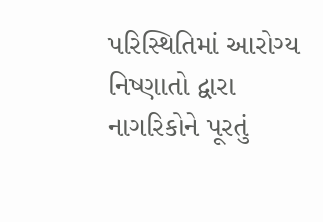પરિસ્થિતિમાં આરોગ્ય નિષ્ણાતો દ્વારા નાગરિકોને પૂરતું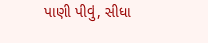પાણી પીવું, સીધા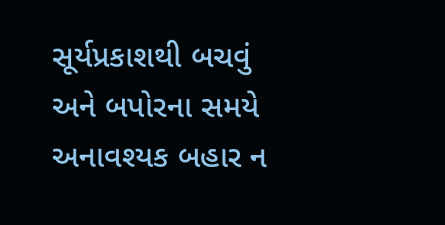સૂર્યપ્રકાશથી બચવું અને બપોરના સમયે અનાવશ્યક બહાર ન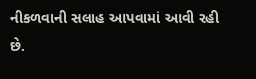નીકળવાની સલાહ આપવામાં આવી રહી છે.